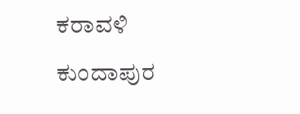ಕರಾವಳಿ

ಕುಂದಾಪುರ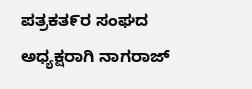ಪತ್ರಕತ೯ರ ಸಂಘದ ಅಧ್ಯಕ್ಷರಾಗಿ ನಾಗರಾಜ್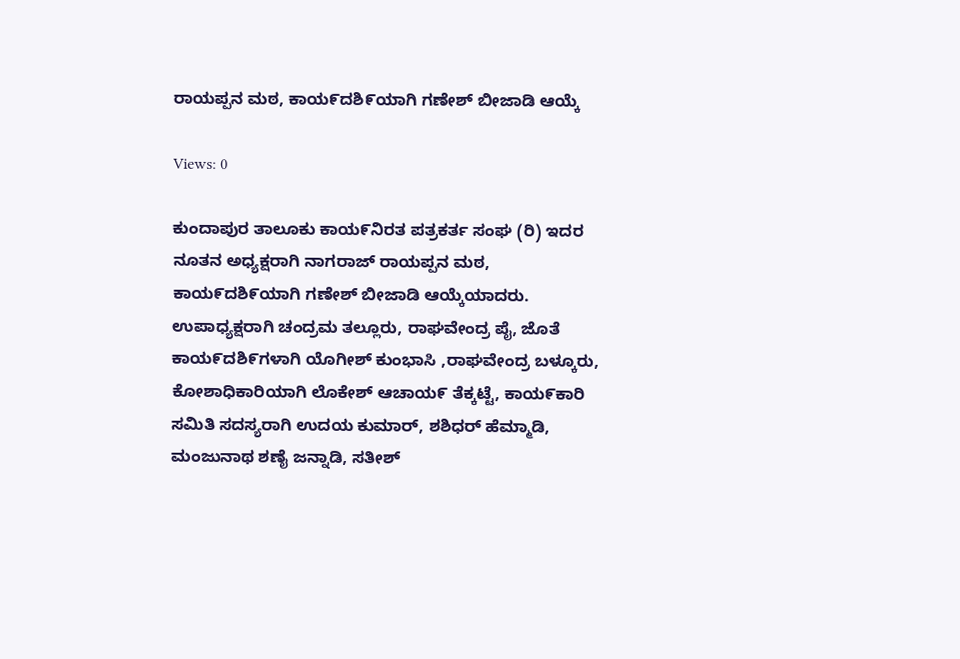ರಾಯಪ್ಪನ ಮಠ, ಕಾಯ೯ದಶಿ೯ಯಾಗಿ ಗಣೇಶ್ ಬೀಜಾಡಿ ಆಯ್ಕೆ

Views: 0

ಕುಂದಾಪುರ ತಾಲೂಕು ಕಾಯ೯ನಿರತ ಪತ್ರಕರ್ತ ಸಂಘ (ರಿ) ಇದರ ನೂತನ ಅಧ್ಯಕ್ಷರಾಗಿ ನಾಗರಾಜ್ ರಾಯಪ್ಪನ ಮಠ, ಕಾಯ೯ದಶಿ೯ಯಾಗಿ ಗಣೇಶ್ ಬೀಜಾಡಿ ಆಯ್ಕೆಯಾದರು.
ಉಪಾಧ್ಯಕ್ಷರಾಗಿ ಚಂದ್ರಮ ತಲ್ಲೂರು, ರಾಘವೇಂದ್ರ ಪೈ, ಜೊತೆ ಕಾಯ೯ದಶಿ೯ಗಳಾಗಿ ಯೊಗೀಶ್ ಕುಂಭಾಸಿ ,ರಾಘವೇಂದ್ರ ಬಳ್ಕೂರು, ಕೋಶಾಧಿಕಾರಿಯಾಗಿ ಲೊಕೇಶ್ ಆಚಾಯ೯ ತೆಕ್ಕಟ್ಟೆ, ಕಾಯ೯ಕಾರಿ ಸಮಿತಿ ಸದಸ್ಯರಾಗಿ ಉದಯ ಕುಮಾರ್, ಶಶಿಧರ್ ಹೆಮ್ಮಾಡಿ, ಮಂಜುನಾಥ ಶಣೈ ಜನ್ನಾಡಿ, ಸತೀಶ್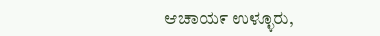ಆಚಾಯ೯ ಉಳ್ಳೂರು,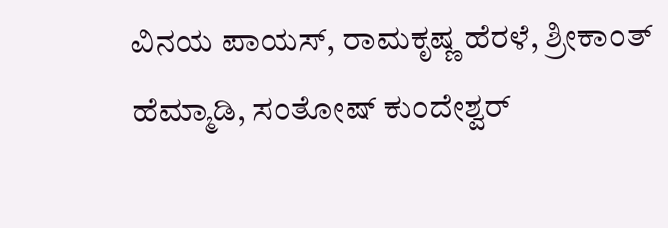ವಿನಯ ಪಾಯಸ್, ರಾಮಕೃಷ್ಣ ಹೆರಳೆ, ಶ್ರೀಕಾಂತ್ ಹೆಮ್ಮಾಡಿ, ಸಂತೋಷ್ ಕುಂದೇಶ್ವರ್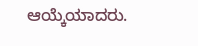ಆಯ್ಕೆಯಾದರು.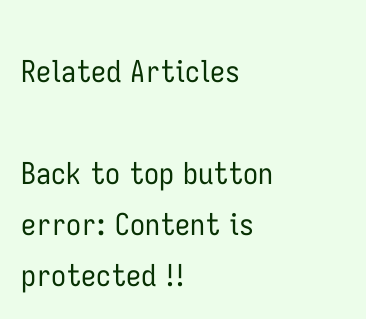Related Articles

Back to top button
error: Content is protected !!